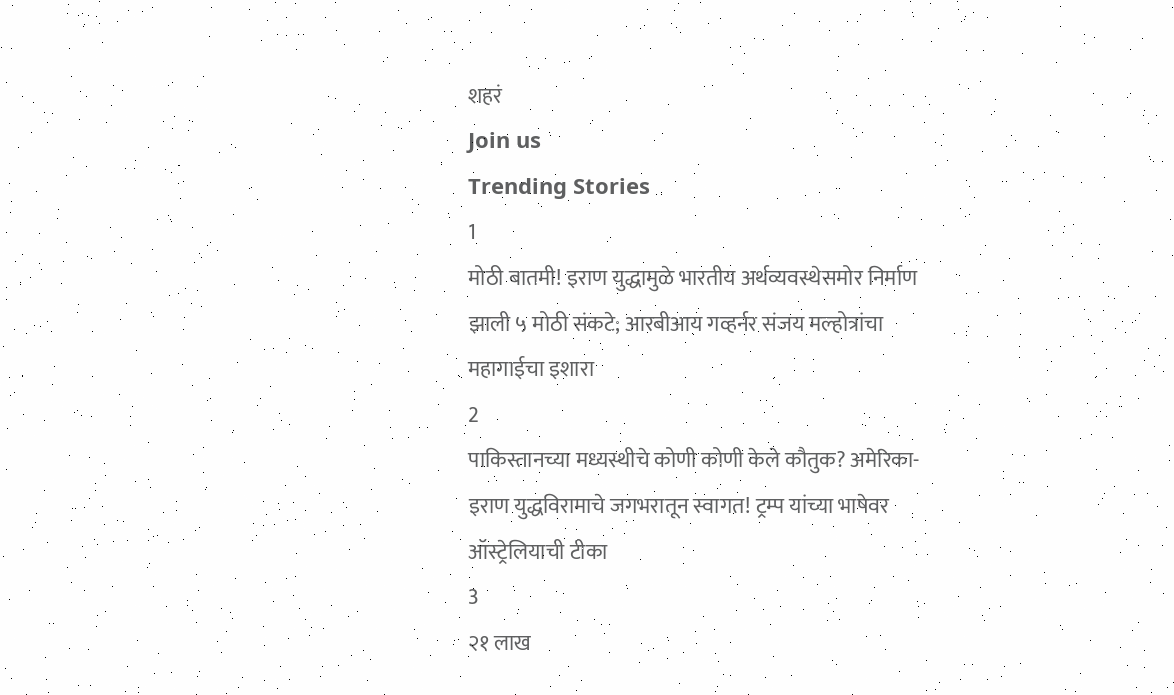शहरं
Join us
Trending Stories
1
मोठी बातमी! इराण युद्धामुळे भारतीय अर्थव्यवस्थेसमोर निर्माण झाली ५ मोठी संकटे; आरबीआय गव्हर्नर संजय मल्होत्रांचा महागाईचा इशारा
2
पाकिस्तानच्या मध्यस्थीचे कोणी कोणी केले कौतुक? अमेरिका-इराण युद्धविरामाचे जगभरातून स्वागत! ट्रम्प यांच्या भाषेवर ऑस्ट्रेलियाची टीका
3
२१ लाख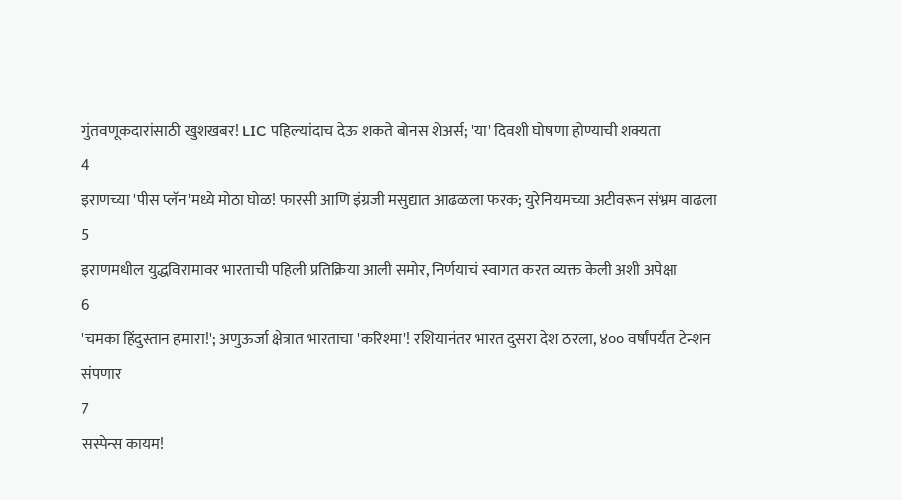गुंतवणूकदारांसाठी खुशखबर! LIC पहिल्यांदाच देऊ शकते बोनस शेअर्स; 'या' दिवशी घोषणा होण्याची शक्यता
4
इराणच्या 'पीस प्लॅन'मध्ये मोठा घोळ! फारसी आणि इंग्रजी मसुद्यात आढळला फरक; युरेनियमच्या अटीवरून संभ्रम वाढला
5
इराणमधील युद्धविरामावर भारताची पहिली प्रतिक्रिया आली समोर, निर्णयाचं स्वागत करत व्यक्त केली अशी अपेक्षा
6
'चमका हिंदुस्तान हमारा!'; अणुऊर्जा क्षेत्रात भारताचा 'करिश्मा'! रशियानंतर भारत दुसरा देश ठरला, ४०० वर्षांपर्यंत टेन्शन संपणार
7
सस्पेन्स कायम!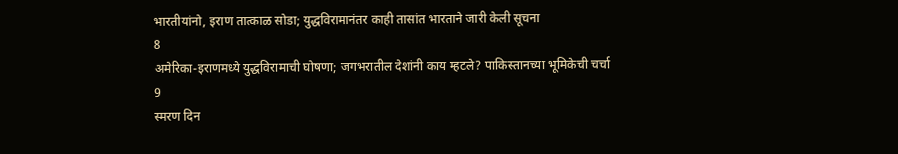भारतीयांनो, इराण तात्काळ सोडा; युद्धविरामानंतर काही तासांत भारताने जारी केली सूचना
8
अमेरिका-इराणमध्ये युद्धविरामाची घोषणा; जगभरातील देशांनी काय म्हटले? पाकिस्तानच्या भूमिकेची चर्चा
9
स्मरण दिन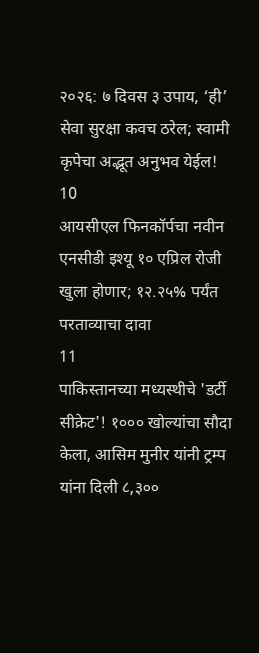२०२६: ७ दिवस ३ उपाय, ‘ही’ सेवा सुरक्षा कवच ठरेल; स्वामी कृपेचा अद्भूत अनुभव येईल!
10
आयसीएल फिनकॉर्पचा नवीन एनसीडी इश्यू १० एप्रिल रोजी खुला होणार; १२.२५% पर्यंत परताव्याचा दावा
11
पाकिस्तानच्या मध्यस्थीचे 'डर्टी सीक्रेट'! १००० खोल्यांचा सौदा केला, आसिम मुनीर यांनी ट्रम्प यांना दिली ८,३००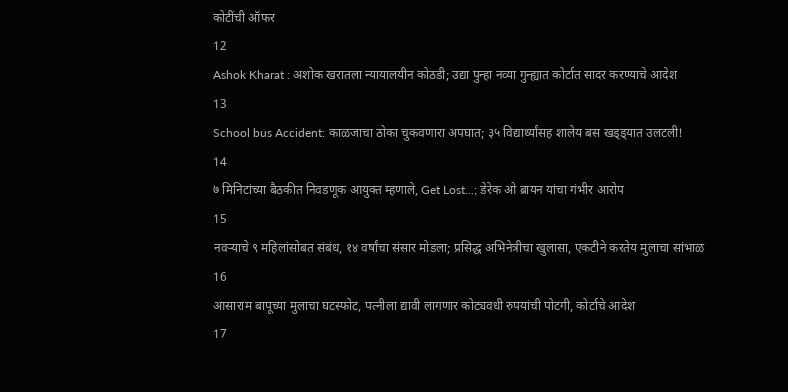कोटींची ऑफर
12
Ashok Kharat : अशोक खरातला न्यायालयीन कोठडी; उद्या पुन्हा नव्या गुन्ह्यात कोर्टात सादर करण्याचे आदेश
13
School bus Accident: काळजाचा ठोका चुकवणारा अपघात; ३५ विद्यार्थ्यांसह शालेय बस खड्ड्यात उलटली!
14
७ मिनिटांच्या बैठकीत निवडणूक आयुक्त म्हणाले, Get Lost...; डेरेक ओ ब्रायन यांचा गंभीर आरोप
15
नवऱ्याचे ९ महिलांसोबत संबंध, १४ वर्षांचा संसार मोडला; प्रसिद्ध अभिनेत्रीचा खुलासा, एकटीने करतेय मुलाचा सांभाळ
16
आसाराम बापूच्या मुलाचा घटस्फोट, पत्नीला द्यावी लागणार कोट्यवधी रुपयांची पोटगी, कोर्टाचे आदेश
17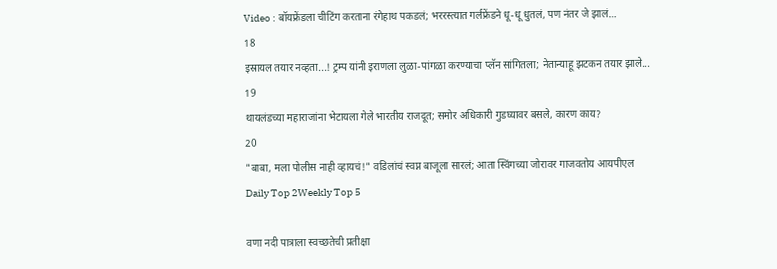Video : बॉयफ्रेंडला चीटिंग करताना रंगेहाथ पकडलं; भररस्त्यात गर्लफ्रेंडने धू-धू धुतलं, पण नंतर जे झालं…
18
इस्रायल तयार नव्हता...! ट्रम्प यांनी इराणला लुळा-पांगळा करण्याचा प्लॅन सांगितला; नेतान्याहू झटकन तयार झाले...
19
थायलंडच्या महाराजांना भेटायला गेले भारतीय राजदूत; समोर अधिकारी गुडघ्यावर बसले, कारण काय?
20
"बाबा, मला पोलीस नाही व्हायचं!" वडिलांचं स्वप्न बाजूला सारलं; आता स्विंगच्या जोरावर गाजवतोय आयपीएल
Daily Top 2Weekly Top 5

वणा नदी पात्राला स्वच्छतेची प्रतीक्षा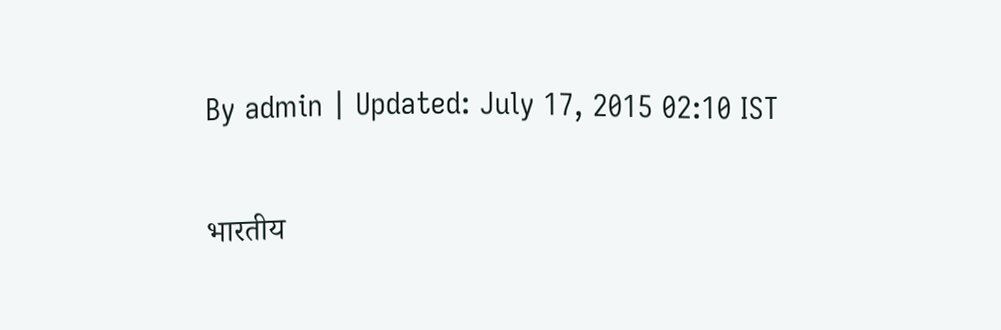By admin | Updated: July 17, 2015 02:10 IST

भारतीय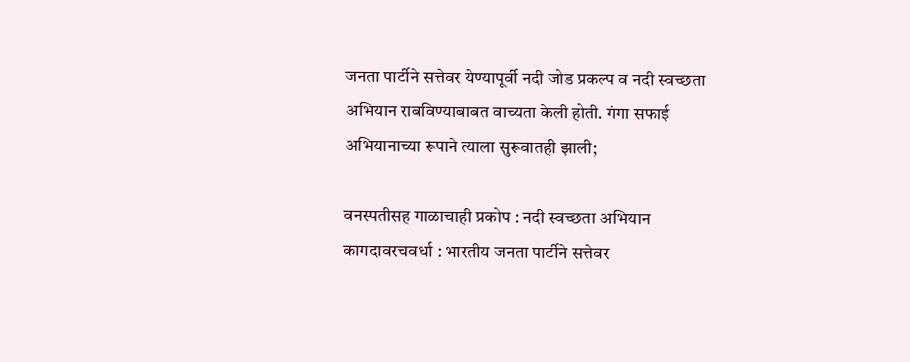जनता पार्टीने सत्तेवर येण्यापूर्वी नदी जोड प्रकल्प व नदी स्वच्छता अभियान राबविण्याबाबत वाच्यता केली होती. गंगा सफाई अभियानाच्या रूपाने त्याला सुरूवातही झाली;

वनस्पतीसह गाळाचाही प्रकोप : नदी स्वच्छता अभियान कागदावरचवर्धा : भारतीय जनता पार्टीने सत्तेवर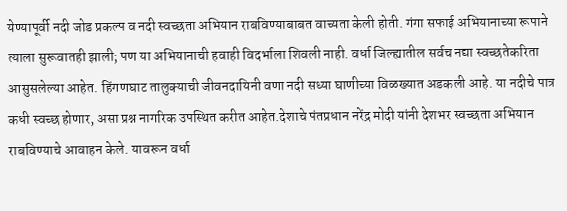येण्यापूर्वी नदी जोड प्रकल्प व नदी स्वच्छता अभियान राबविण्याबाबत वाच्यता केली होती. गंगा सफाई अभियानाच्या रूपाने त्याला सुरूवातही झाली; पण या अभियानाची हवाही विदर्भाला शिवली नाही. वर्धा जिल्ह्यातील सर्वच नद्या स्वच्छतेकरिता आसुसलेल्या आहेत. हिंगणघाट तालुक्याची जीवनदायिनी वणा नदी सध्या घाणीच्या विळख्यात अडकली आहे. या नदीचे पात्र कधी स्वच्छ होणार, असा प्रश्न नागरिक उपस्थित करीत आहेत.देशाचे पंतप्रधान नरेंद्र मोदी यांनी देशभर स्वच्छता अभियान राबविण्याचे आवाहन केले. यावरून वर्धा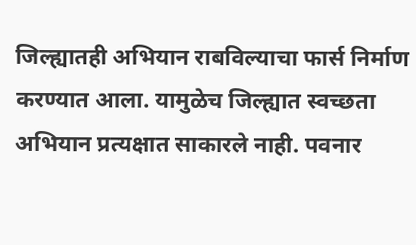जिल्ह्यातही अभियान राबविल्याचा फार्स निर्माण करण्यात आला. यामुळेच जिल्ह्यात स्वच्छता अभियान प्रत्यक्षात साकारले नाही. पवनार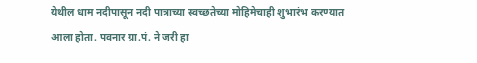येथील धाम नदीपासून नदी पात्राच्या स्वच्छतेच्या मोहिमेचाही शुभारंभ करण्यात आला होता. पवनार ग्रा.पं. ने जरी हा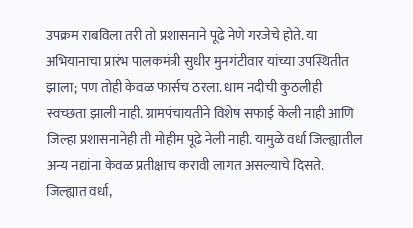उपक्रम राबविला तरी तो प्रशासनाने पूढे नेणे गरजेचे होते. या अभियानाचा प्रारंभ पालकमंत्री सुधीर मुनगंटीवार यांच्या उपस्थितीत झाला; पण तोही केवळ फार्सच ठरला. धाम नदीची कुठलीही स्वच्छता झाली नाही. ग्रामपंचायतीने विशेष सफाई केली नाही आणि जिल्हा प्रशासनानेही ती मोहीम पूढे नेली नाही. यामुळे वर्धा जिल्ह्यातील अन्य नद्यांना केवळ प्रतीक्षाच करावी लागत असल्याचे दिसते. जिल्ह्यात वर्धा,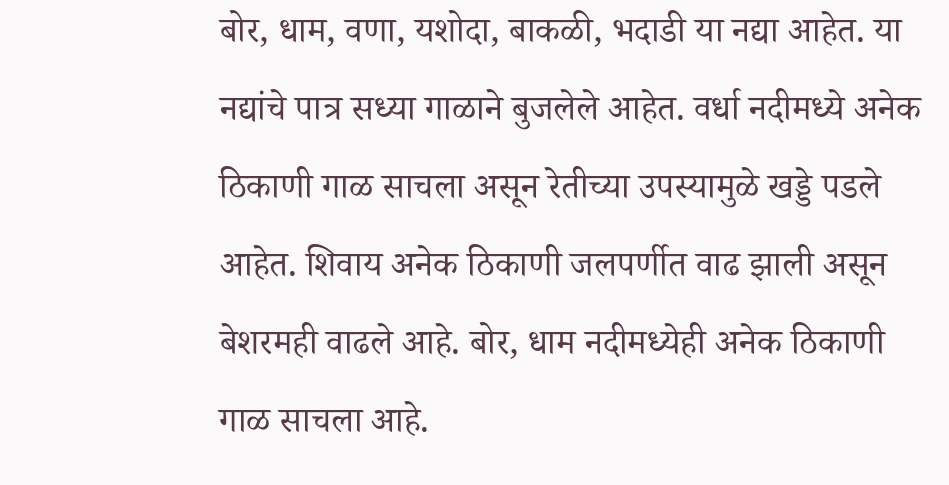बोर, धाम, वणा, यशोदा, बाकळी, भदाडी या नद्या आहेत. या नद्यांचे पात्र सध्या गाळाने बुजलेले आहेत. वर्धा नदीमध्ये अनेक ठिकाणी गाळ साचला असून रेतीच्या उपस्यामुळे खड्डे पडले आहेत. शिवाय अनेक ठिकाणी जलपर्णीत वाढ झाली असून बेशरमही वाढले आहे. बोर, धाम नदीमध्येही अनेक ठिकाणी गाळ साचला आहे.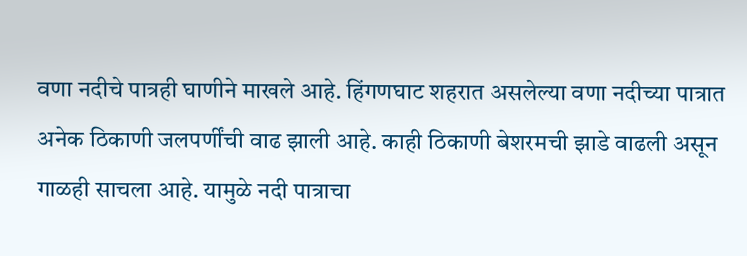वणा नदीचे पात्रही घाणीने माखले आहे. हिंगणघाट शहरात असलेल्या वणा नदीच्या पात्रात अनेक ठिकाणी जलपर्णींची वाढ झाली आहे. काही ठिकाणी बेशरमची झाडे वाढली असून गाळही साचला आहे. यामुळे नदी पात्राचा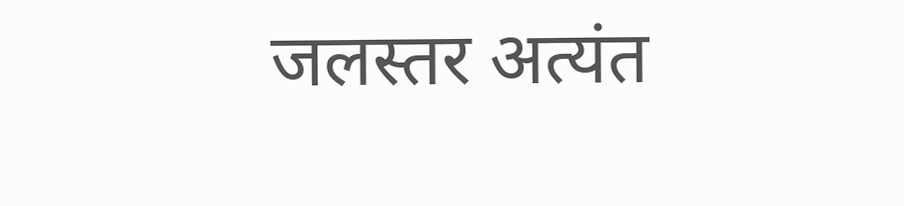जलस्तर अत्यंत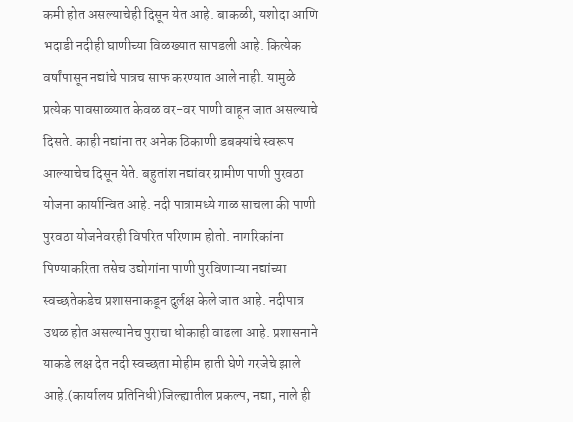कमी होत असल्याचेही दिसून येत आहे. बाकळी, यशोदा आणि भदाडी नदीही घाणीच्या विळख्यात सापडली आहे. कित्येक वर्षांपासून नद्यांचे पात्रच साफ करण्यात आले नाही. यामुळे प्रत्येक पावसाळ्यात केवळ वर-वर पाणी वाहून जात असल्याचे दिसते. काही नद्यांना तर अनेक ठिकाणी डबक्यांचे स्वरूप आल्याचेच दिसून येते. बहुतांश नद्यांवर ग्रामीण पाणी पुरवठा योजना कार्यान्वित आहे. नदी पात्रामध्ये गाळ साचला की पाणी पुरवठा योजनेवरही विपरित परिणाम होतो. नागरिकांना पिण्याकरिता तसेच उद्योगांना पाणी पुरविणाऱ्या नद्यांच्या स्वच्छतेकडेच प्रशासनाकडून दुर्लक्ष केले जात आहे. नदीपात्र उथळ होत असल्यानेच पुराचा धोकाही वाढला आहे. प्रशासनाने याकडे लक्ष देत नदी स्वच्छता मोहीम हाती घेणे गरजेचे झाले आहे.(कार्यालय प्रतिनिधी)जिल्ह्यातील प्रकल्प, नद्या, नाले ही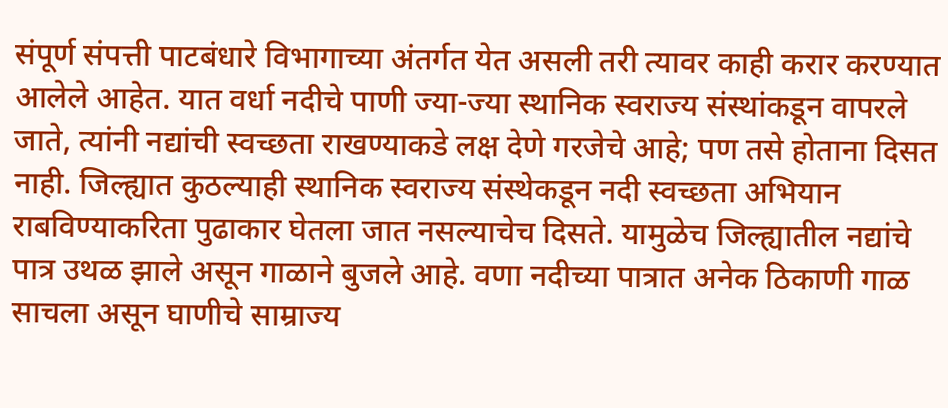संपूर्ण संपत्ती पाटबंधारे विभागाच्या अंतर्गत येत असली तरी त्यावर काही करार करण्यात आलेले आहेत. यात वर्धा नदीचे पाणी ज्या-ज्या स्थानिक स्वराज्य संस्थांकडून वापरले जाते, त्यांनी नद्यांची स्वच्छता राखण्याकडे लक्ष देणे गरजेचे आहे; पण तसे होताना दिसत नाही. जिल्ह्यात कुठल्याही स्थानिक स्वराज्य संस्थेकडून नदी स्वच्छता अभियान राबविण्याकरिता पुढाकार घेतला जात नसल्याचेच दिसते. यामुळेच जिल्ह्यातील नद्यांचे पात्र उथळ झाले असून गाळाने बुजले आहे. वणा नदीच्या पात्रात अनेक ठिकाणी गाळ साचला असून घाणीचे साम्राज्य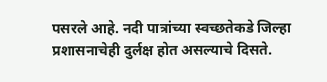पसरले आहे. नदी पात्रांच्या स्वच्छतेकडे जिल्हा प्रशासनाचेही दुर्लक्ष होत असल्याचे दिसते.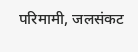परिमामी, जलसंकट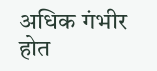अधिक गंभीर होत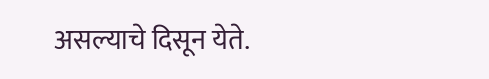असल्याचे दिसून येते.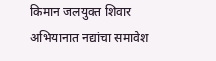किमान जलयुक्त शिवार अभियानात नद्यांचा समावेश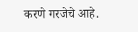करणे गरजेचे आहे.